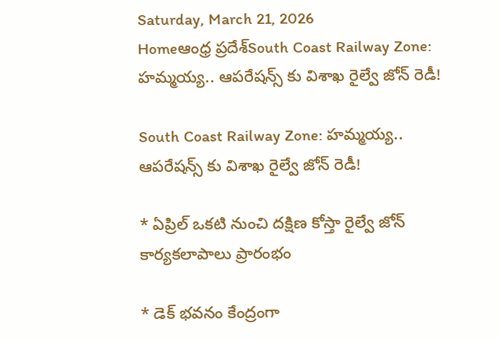Saturday, March 21, 2026
Homeఆంధ్ర ప్రదేశ్South Coast Railway Zone: హమ్మయ్య.. ఆపరేషన్స్ కు విశాఖ రైల్వే జోన్ రెడీ!

South Coast Railway Zone: హమ్మయ్య.. ఆపరేషన్స్ కు విశాఖ రైల్వే జోన్ రెడీ!

* ఏప్రిల్ ఒకటి నుంచి దక్షిణ కోస్తా రైల్వే జోన్ కార్యకలాపాలు ప్రారంభం

* డెక్ భవనం కేంద్రంగా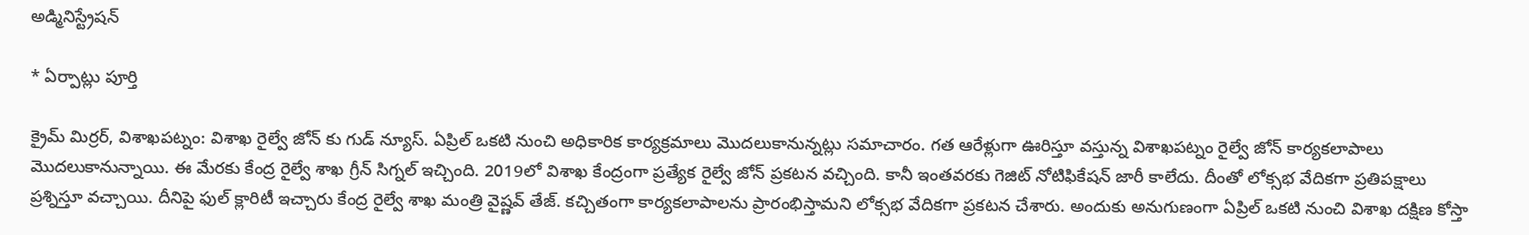అడ్మినిస్ట్రేషన్

* ఏర్పాట్లు పూర్తి

క్రైమ్ మిర్రర్, విశాఖపట్నం: విశాఖ రైల్వే జోన్ కు గుడ్ న్యూస్. ఏప్రిల్ ఒకటి నుంచి అధికారిక కార్యక్రమాలు మొదలుకానున్నట్లు సమాచారం. గత ఆరేళ్లుగా ఊరిస్తూ వస్తున్న విశాఖపట్నం రైల్వే జోన్ కార్యకలాపాలు మొదలుకానున్నాయి. ఈ మేరకు కేంద్ర రైల్వే శాఖ గ్రీన్ సిగ్నల్ ఇచ్చింది. 2019లో విశాఖ కేంద్రంగా ప్రత్యేక రైల్వే జోన్ ప్రకటన వచ్చింది. కానీ ఇంతవరకు గెజిట్ నోటిఫికేషన్ జారీ కాలేదు. దీంతో లోక్సభ వేదికగా ప్రతిపక్షాలు ప్రశ్నిస్తూ వచ్చాయి. దీనిపై ఫుల్ క్లారిటీ ఇచ్చారు కేంద్ర రైల్వే శాఖ మంత్రి వైష్ణవ్ తేజ్. కచ్చితంగా కార్యకలాపాలను ప్రారంభిస్తామని లోక్సభ వేదికగా ప్రకటన చేశారు. అందుకు అనుగుణంగా ఏప్రిల్ ఒకటి నుంచి విశాఖ దక్షిణ కోస్తా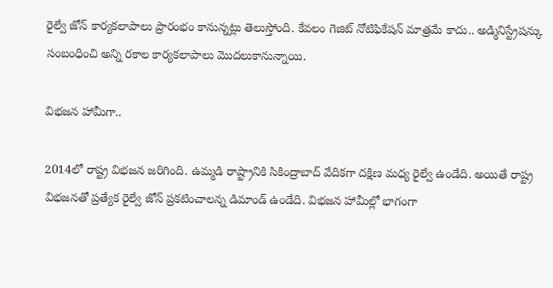రైల్వే జోన్ కార్యకలాపాలు ప్రారంభం కానున్నట్లు తెలుస్తోంది. కేవలం గెజిట్ నోటిఫికేషన్ మాత్రమే కాదు.. అడ్మినిస్ట్రేషన్కు సంబంధించి అన్ని రకాల కార్యకలాపాలు మొదలుకానున్నాయి.

విభజన హామీగా..

2014లో రాష్ట్ర విభజన జరిగింది. ఉమ్మడి రాష్ట్రానికి సికింద్రాబాద్ వేదికగా దక్షిణ మధ్య రైల్వే ఉండేది. అయితే రాష్ట్ర విభజనతో ప్రత్యేక రైల్వే జోన్ ప్రకటించాలన్న డిమాండ్ ఉండేది. విభజన హామీల్లో భాగంగా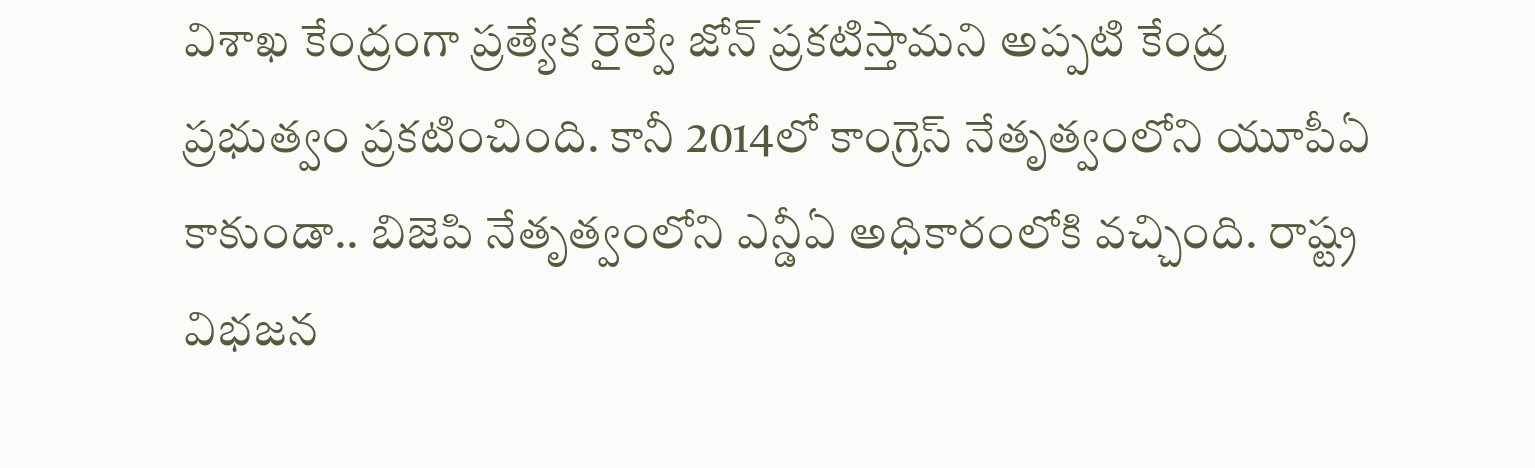విశాఖ కేంద్రంగా ప్రత్యేక రైల్వే జోన్ ప్రకటిస్తామని అప్పటి కేంద్ర ప్రభుత్వం ప్రకటించింది. కానీ 2014లో కాంగ్రెస్ నేతృత్వంలోని యూపీఏ కాకుండా.. బిజెపి నేతృత్వంలోని ఎన్డీఏ అధికారంలోకి వచ్చింది. రాష్ట్ర విభజన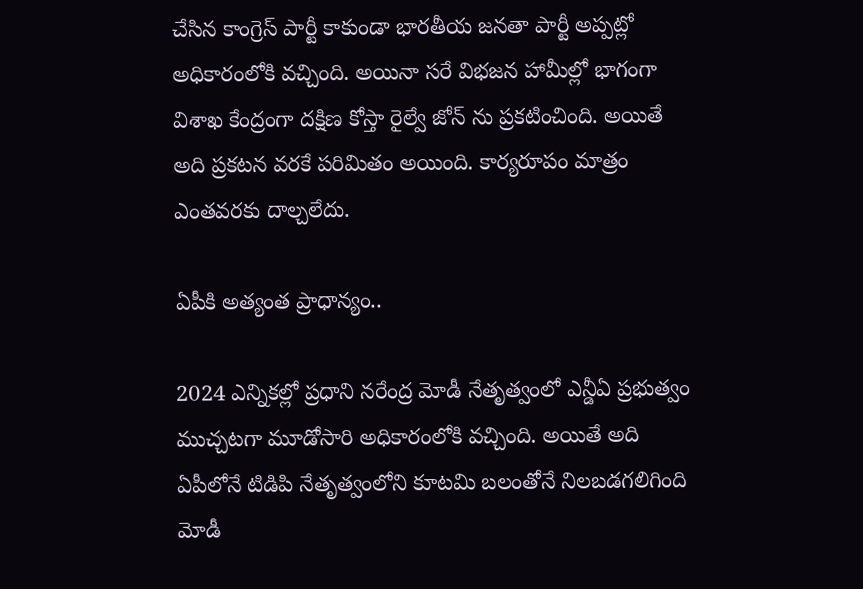చేసిన కాంగ్రెస్ పార్టీ కాకుండా భారతీయ జనతా పార్టీ అప్పట్లో అధికారంలోకి వచ్చింది. అయినా సరే విభజన హామీల్లో భాగంగా విశాఖ కేంద్రంగా దక్షిణ కోస్తా రైల్వే జోన్ ను ప్రకటించింది. అయితే అది ప్రకటన వరకే పరిమితం అయింది. కార్యరూపం మాత్రం ఎంతవరకు దాల్చలేదు.

ఏపీకి అత్యంత ప్రాధాన్యం..

2024 ఎన్నికల్లో ప్రధాని నరేంద్ర మోడీ నేతృత్వంలో ఎన్డీఏ ప్రభుత్వం ముచ్చటగా మూడోసారి అధికారంలోకి వచ్చింది. అయితే అది ఏపీలోనే టిడిపి నేతృత్వంలోని కూటమి బలంతోనే నిలబడగలిగింది మోడీ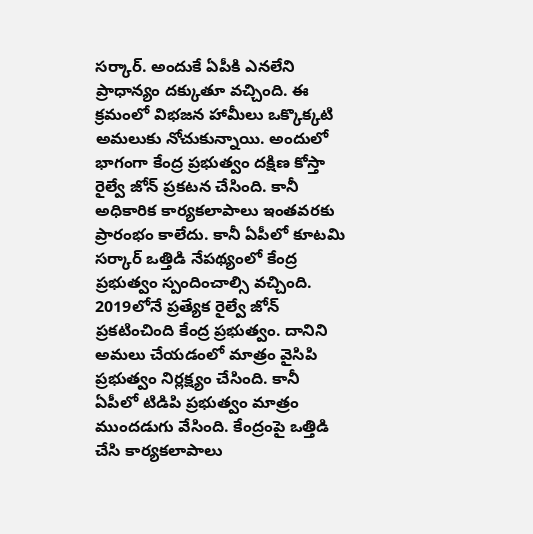సర్కార్. అందుకే ఏపీకి ఎనలేని ప్రాధాన్యం దక్కుతూ వచ్చింది. ఈ క్రమంలో విభజన హామీలు ఒక్కొక్కటి అమలుకు నోచుకున్నాయి. అందులో భాగంగా కేంద్ర ప్రభుత్వం దక్షిణ కోస్తా రైల్వే జోన్ ప్రకటన చేసింది. కానీ అధికారిక కార్యకలాపాలు ఇంతవరకు ప్రారంభం కాలేదు. కానీ ఏపీలో కూటమి సర్కార్ ఒత్తిడి నేపథ్యంలో కేంద్ర ప్రభుత్వం స్పందించాల్సి వచ్చింది. 2019లోనే ప్రత్యేక రైల్వే జోన్ ప్రకటించింది కేంద్ర ప్రభుత్వం. దానిని అమలు చేయడంలో మాత్రం వైసిపి ప్రభుత్వం నిర్లక్ష్యం చేసింది. కానీ ఏపీలో టిడిపి ప్రభుత్వం మాత్రం ముందడుగు వేసింది. కేంద్రంపై ఒత్తిడి చేసి కార్యకలాపాలు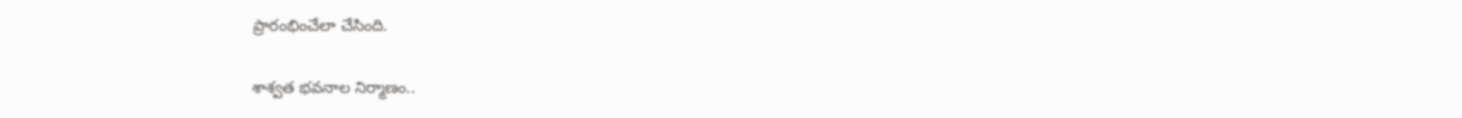ప్రారంభించేలా చేసింది.

శాశ్వత భవనాల నిర్మాణం..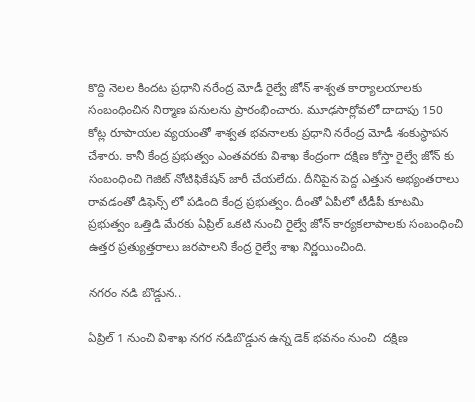కొద్ది నెలల కిందట ప్రధాని నరేంద్ర మోడీ రైల్వే జోన్ శాశ్వత కార్యాలయాలకు సంబంధించిన నిర్మాణ పనులను ప్రారంభించారు. మూఢసార్లోవలో దాదాపు 150 కోట్ల రూపాయల వ్యయంతో శాశ్వత భవనాలకు ప్రధాని నరేంద్ర మోడీ శంకుస్థాపన చేశారు. కానీ కేంద్ర ప్రభుత్వం ఎంతవరకు విశాఖ కేంద్రంగా దక్షిణ కోస్తా రైల్వే జోన్ కు సంబంధించి గెజిట్ నోటిఫికేషన్ జారీ చేయలేదు. దీనిపైన పెద్ద ఎత్తున అభ్యంతరాలు రావడంతో డిఫెన్స్ లో పడింది కేంద్ర ప్రభుత్వం. దీంతో ఏపీలో టీడీపీ కూటమి ప్రభుత్వం ఒత్తిడి మేరకు ఏప్రిల్ ఒకటి నుంచి రైల్వే జోన్ కార్యకలాపాలకు సంబంధించి ఉత్తర ప్రత్యుత్తరాలు జరపాలని కేంద్ర రైల్వే శాఖ నిర్ణయించింది.

నగరం నడి బొడ్డున..

ఏప్రిల్ 1 నుంచి విశాఖ నగర నడిబొడ్డున ఉన్న డెక్ భవనం నుంచి  దక్షిణ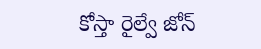కోస్తా రైల్వే జోన్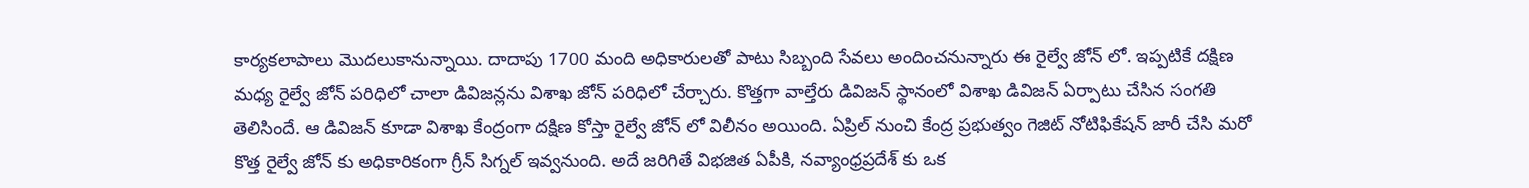కార్యకలాపాలు మొదలుకానున్నాయి. దాదాపు 1700 మంది అధికారులతో పాటు సిబ్బంది సేవలు అందించనున్నారు ఈ రైల్వే జోన్ లో. ఇప్పటికే దక్షిణ మధ్య రైల్వే జోన్ పరిధిలో చాలా డివిజన్లను విశాఖ జోన్ పరిధిలో చేర్చారు. కొత్తగా వాల్తేరు డివిజన్ స్థానంలో విశాఖ డివిజన్ ఏర్పాటు చేసిన సంగతి తెలిసిందే. ఆ డివిజన్ కూడా విశాఖ కేంద్రంగా దక్షిణ కోస్తా రైల్వే జోన్ లో విలీనం అయింది. ఏప్రిల్ నుంచి కేంద్ర ప్రభుత్వం గెజిట్ నోటిఫికేషన్ జారీ చేసి మరో కొత్త రైల్వే జోన్ కు అధికారికంగా గ్రీన్ సిగ్నల్ ఇవ్వనుంది. అదే జరిగితే విభజిత ఏపీకి, నవ్యాంధ్రప్రదేశ్ కు ఒక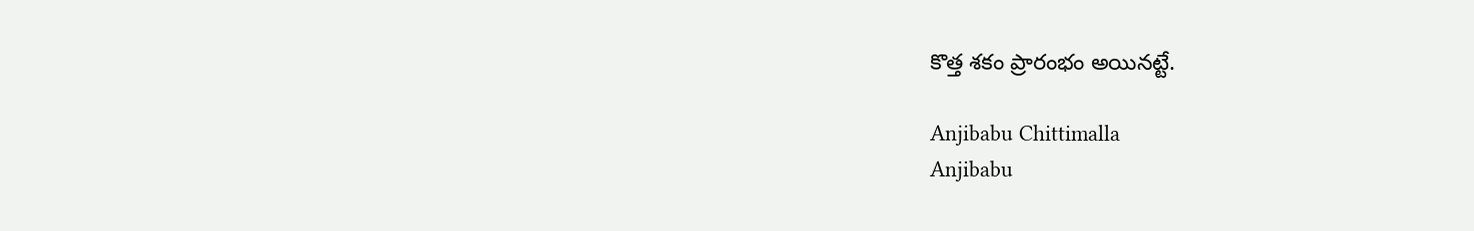కొత్త శకం ప్రారంభం అయినట్టే.

Anjibabu Chittimalla
Anjibabu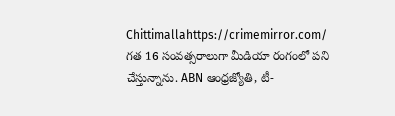Chittimallahttps://crimemirror.com/
గత 16 సంవత్సరాలుగా మీడియా రంగంలో పని చేస్తున్నాను. ABN ఆంధ్రజ్యోతి, టీ-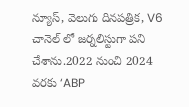న్యూస్‌, వెలుగు దినపత్రిక, V6 చానెల్ లో జర్నలిస్టుగా పని చేశాను.2022 నుంచి 2024 వరకు ‘ABP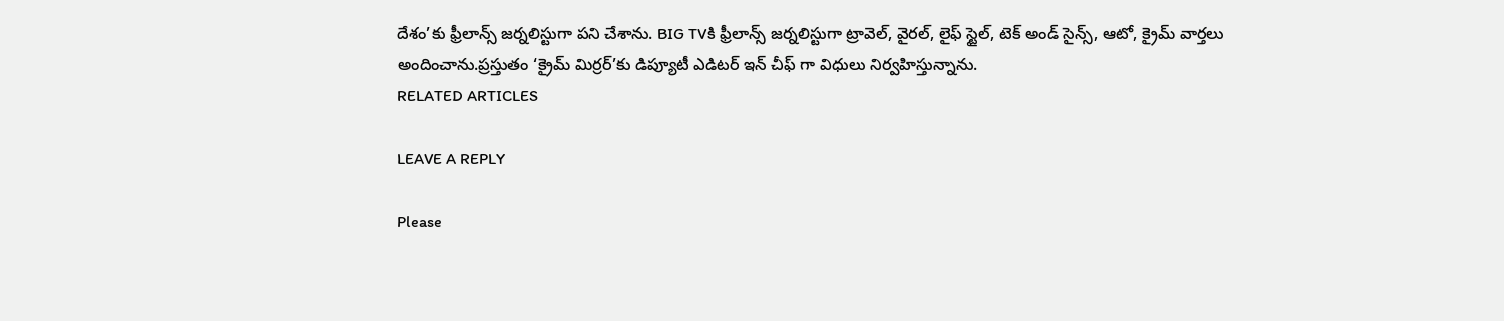దేశం’కు ఫ్రీలాన్స్ జర్నలిస్టుగా పని చేశాను. BIG TVకి ఫ్రీలాన్స్ జర్నలిస్టుగా ట్రావెల్, వైరల్, లైఫ్ స్టైల్, టెక్ అండ్ సైన్స్, ఆటో, క్రైమ్ వార్తలు అందించాను.ప్రస్తుతం ‘క్రైమ్ మిర్రర్’కు డిప్యూటీ ఎడిటర్ ఇన్ చీఫ్ గా విధులు నిర్వహిస్తున్నాను.
RELATED ARTICLES

LEAVE A REPLY

Please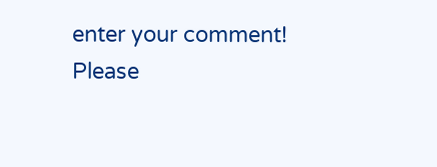enter your comment!
Please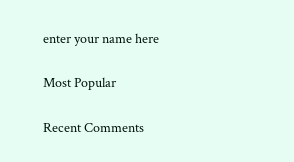enter your name here

Most Popular

Recent Comments